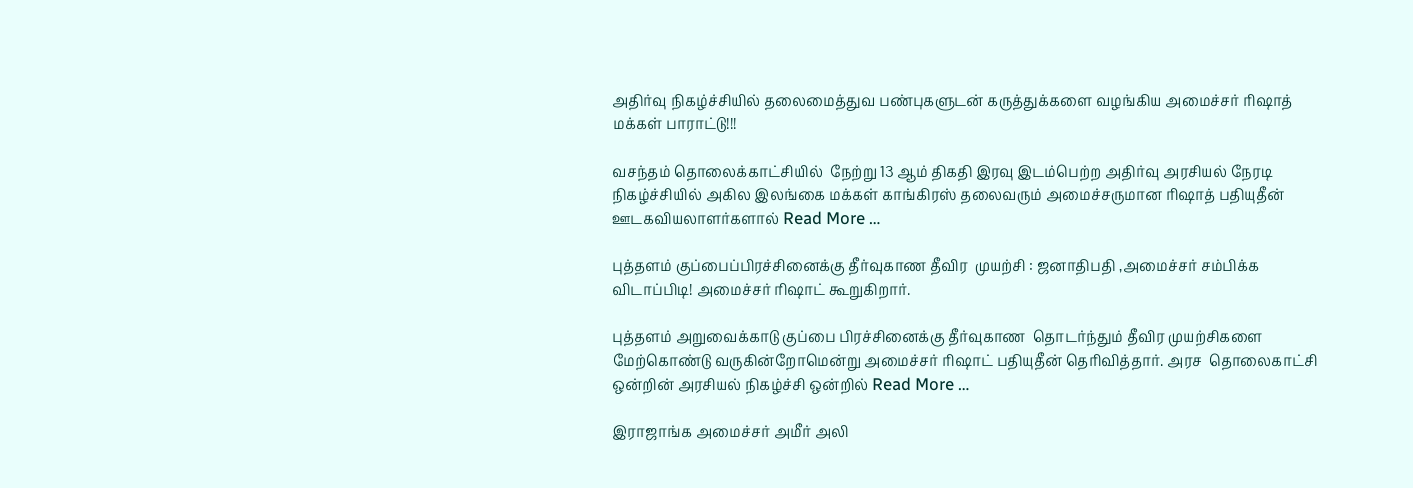அதிர்வு நிகழ்ச்சியில் தலைமைத்துவ பண்புகளுடன் கருத்துக்களை வழங்கிய அமைச்சர் ரிஷாத் மக்கள் பாராட்டு!!!

வசந்தம் தொலைக்காட்சியில்  நேற்று 13 ஆம் திகதி இரவு இடம்பெற்ற அதிர்வு அரசியல் நேரடி நிகழ்ச்சியில் அகில இலங்கை மக்கள் காங்கிரஸ் தலைவரும் அமைச்சருமான ரிஷாத் பதியுதீன் ஊடகவியலாளர்களால் Read More …

புத்தளம் குப்பைப்பிரச்சினைக்கு தீர்வுகாண தீவிர  முயற்சி : ஜனாதிபதி ,அமைச்சர் சம்பிக்க விடாப்பிடி! அமைச்சர் ரிஷாட் கூறுகிறார்.

புத்தளம் அறுவைக்காடு குப்பை பிரச்சினைக்கு தீர்வுகாண  தொடர்ந்தும் தீவிர முயற்சிகளை மேற்கொண்டு வருகின்றோமென்று அமைச்சர் ரிஷாட் பதியுதீன் தெரிவித்தார். அரச  தொலைகாட்சி ஒன்றின் அரசியல் நிகழ்ச்சி ஒன்றில் Read More …

இராஜாங்க அமைச்சர் அமீர் அலி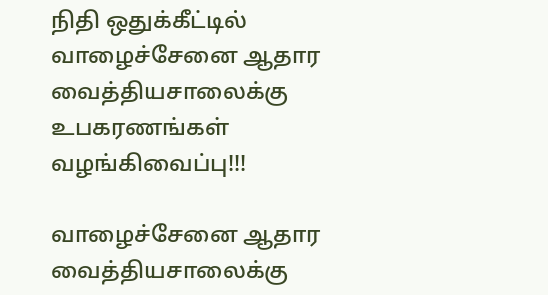நிதி ஒதுக்கீட்டில் வாழைச்சேனை ஆதார வைத்தியசாலைக்கு உபகரணங்கள் வழங்கிவைப்பு!!!

வாழைச்சேனை ஆதார வைத்தியசாலைக்கு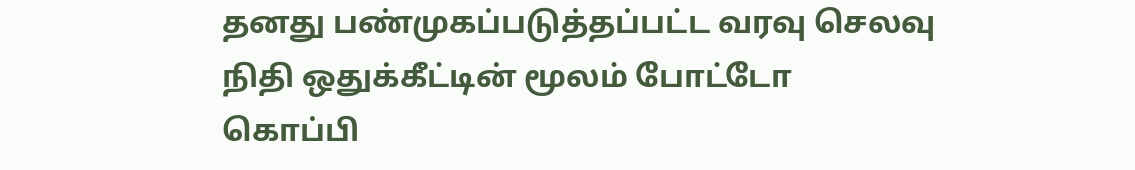தனது பண்முகப்படுத்தப்பட்ட வரவு செலவு நிதி ஒதுக்கீட்டின் மூலம் போட்டோ கொப்பி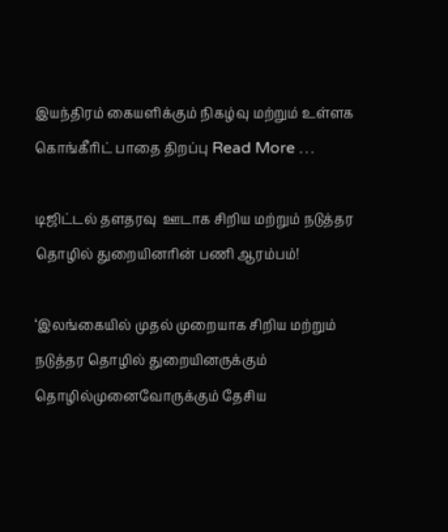இயந்திரம் கையளிக்கும் நிகழ்வு மற்றும் உள்ளக கொங்கீரிட் பாதை திறப்பு Read More …

டிஜிட்டல் தளதரவு  ஊடாக சிறிய மற்றும் நடுத்தர தொழில் துறையினரின் பணி ஆரம்பம்!

‘இலங்கையில் முதல் முறையாக சிறிய மற்றும் நடுத்தர தொழில் துறையினருக்கும்   தொழில்முனைவோருக்கும் தேசிய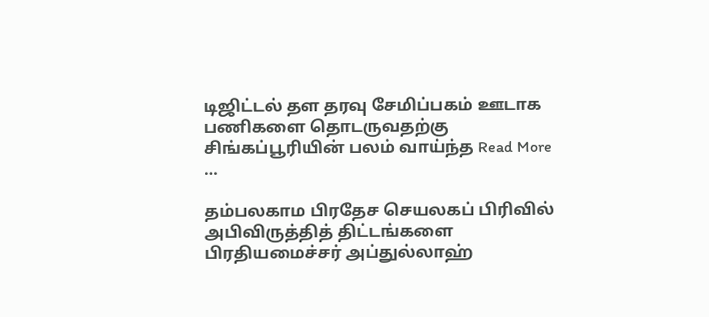டிஜிட்டல் தள தரவு சேமிப்பகம் ஊடாக  பணிகளை தொடருவதற்கு சிங்கப்பூரியின் பலம் வாய்ந்த Read More …

தம்பலகாம பிரதேச செயலகப் பிரிவில் அபிவிருத்தித் திட்டங்களை பிரதியமைச்சர் அப்துல்லாஹ்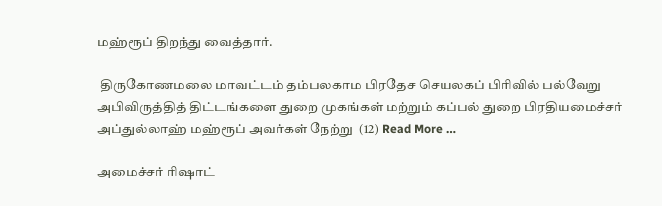மஹ்ரூப் திறந்து வைத்தார்.

 திருகோணமலை மாவட்டம் தம்பலகாம பிரதேச செயலகப் பிரிவில் பல்வேறு அபிவிருத்தித் திட்டங்களை துறை முகங்கள் மற்றும் கப்பல் துறை பிரதியமைச்சர் அப்துல்லாஹ் மஹ்ரூப் அவர்கள் நேற்று  (12) Read More …

அமைச்சர் ரிஷாட்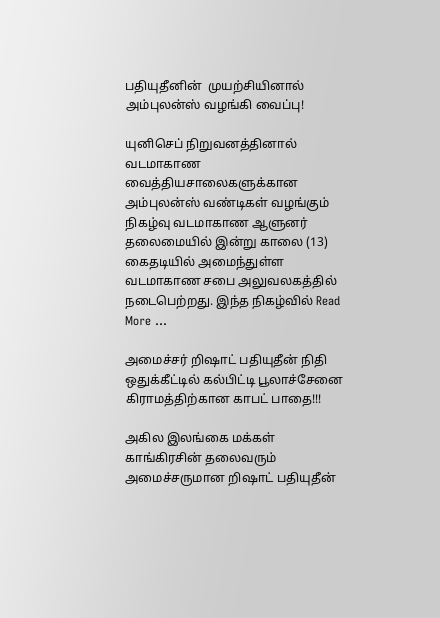பதியுதீனின்  முயற்சியினால் அம்புலன்ஸ் வழங்கி வைப்பு!

யுனிசெப் நிறுவனத்தினால் வடமாகாண வைத்தியசாலைகளுக்கான அம்புலன்ஸ் வண்டிகள் வழங்கும் நிகழ்வு வடமாகாண ஆளுனர் தலைமையில் இன்று காலை (13) கைதடியில் அமைந்துள்ள  வடமாகாண சபை அலுவலகத்தில் நடைபெற்றது. இந்த நிகழ்வில் Read More …

அமைச்சர் றிஷாட் பதியுதீன் நிதி ஒதுக்கீட்டில் கல்பிட்டி பூலாச்சேனை கிராமத்திற்கான காபட் பாதை!!!

அகில இலங்கை மக்கள் காங்கிரசின் தலைவரும் அமைச்சருமான றிஷாட் பதியுதீன்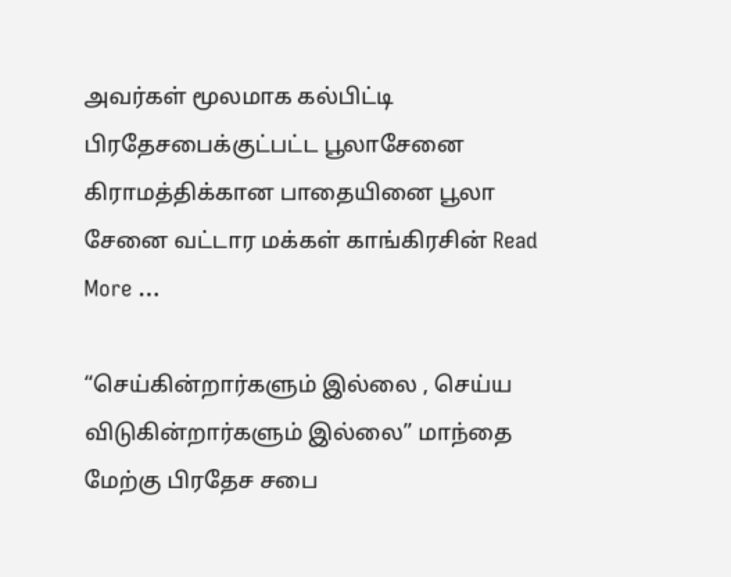அவர்கள் மூலமாக கல்பிட்டி பிரதேசபைக்குட்பட்ட பூலாசேனை கிராமத்திக்கான பாதையினை பூலா சேனை வட்டார மக்கள் காங்கிரசின் Read More …

“செய்கின்றார்களும் இல்லை , செய்ய விடுகின்றார்களும் இல்லை” மாந்தை மேற்கு பிரதேச சபை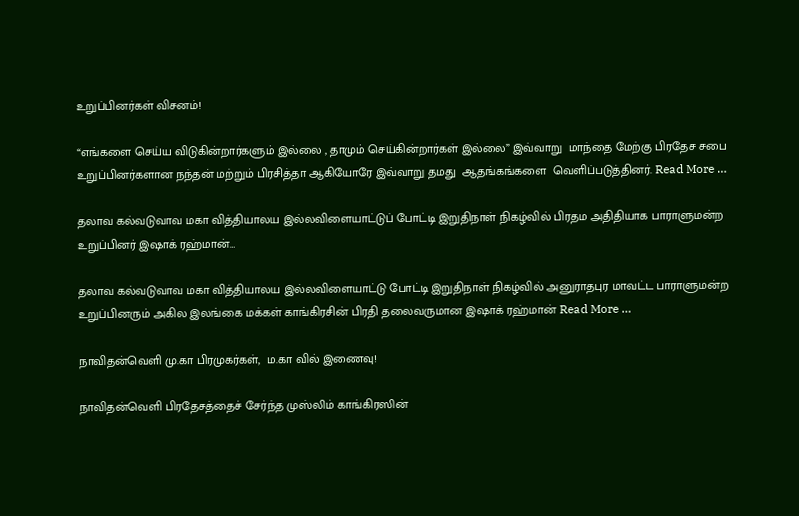உறுப்பினர்கள் விசனம்!

“எங்களை செய்ய விடுகின்றார்களும் இல்லை , தாமும் செய்கின்றார்கள் இல்லை” இவ்வாறு  மாந்தை மேற்கு பிரதேச சபை உறுப்பினர்களான நந்தன் மற்றும் பிரசித்தா ஆகியோரே இவ்வாறு தமது  ஆதங்கங்களை  வெளிப்படுத்தினர். Read More …

தலாவ கல்வடுவாவ மகா வித்தியாலய இல்லவிளையாட்டுப் போட்டி இறுதிநாள் நிகழ்வில் பிரதம அதிதியாக பாராளுமன்ற உறுப்பினர் இஷாக் ரஹ்மான்…

தலாவ கல்வடுவாவ மகா வித்தியாலய இல்லவிளையாட்டு போட்டி இறுதிநாள் நிகழ்வில் அனுராதபுர மாவட்ட பாராளுமன்ற உறுப்பினரும் அகில இலங்கை மக்கள் காங்கிரசின் பிரதி தலைவருமான இஷாக் ரஹ்மான் Read More …

நாவிதன்வெளி மு.கா பிரமுகர்கள்,  ம.கா வில் இணைவு!

நாவிதன்வெளி பிரதேசத்தைச் சேர்ந்த முஸ்லிம் காங்கிரஸின்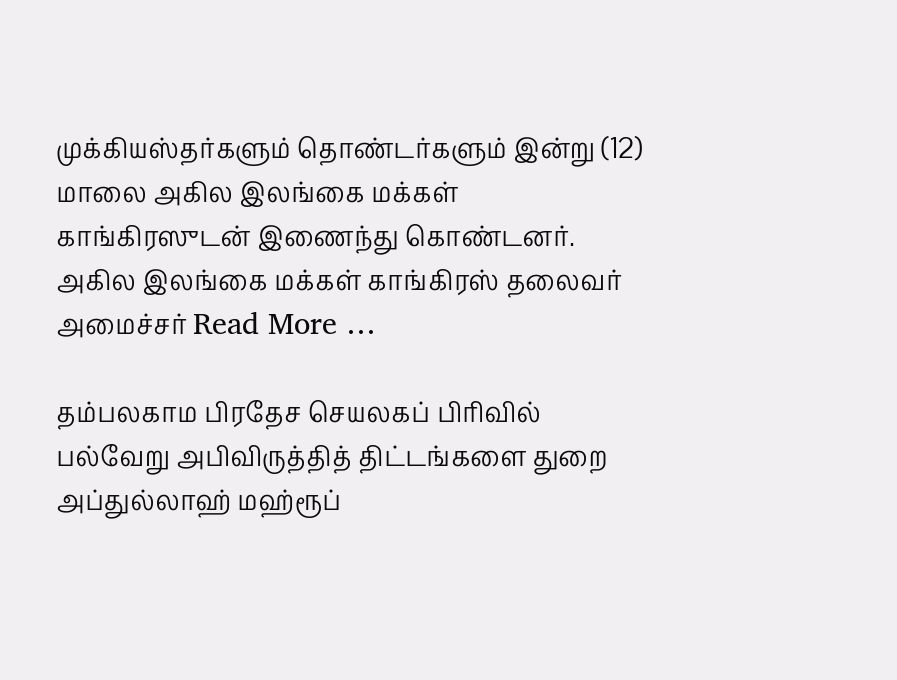முக்கியஸ்தர்களும் தொண்டர்களும் இன்று (12) மாலை அகில இலங்கை மக்கள் காங்கிரஸுடன் இணைந்து கொண்டனர். அகில இலங்கை மக்கள் காங்கிரஸ் தலைவர் அமைச்சர் Read More …

தம்பலகாம பிரதேச செயலகப் பிரிவில் பல்வேறு அபிவிருத்தித் திட்டங்களை துறை அப்துல்லாஹ் மஹ்ரூப்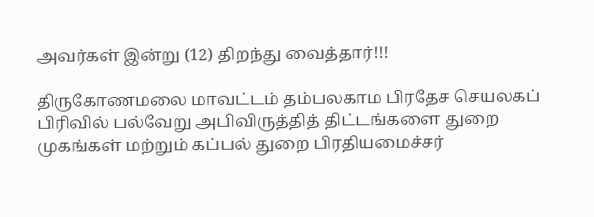அவர்கள் இன்று (12) திறந்து வைத்தார்!!!

திருகோணமலை மாவட்டம் தம்பலகாம பிரதேச செயலகப் பிரிவில் பல்வேறு அபிவிருத்தித் திட்டங்களை துறை முகங்கள் மற்றும் கப்பல் துறை பிரதியமைச்சர்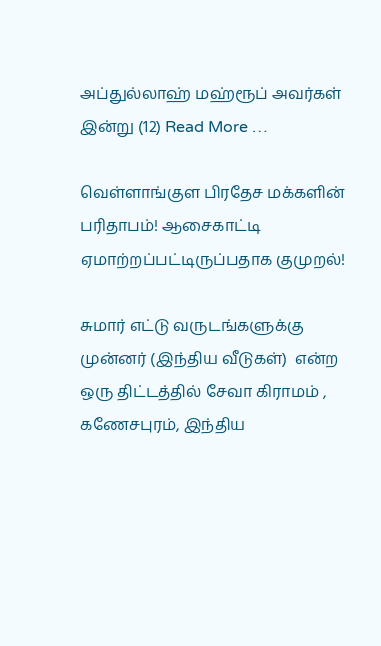அப்துல்லாஹ் மஹ்ரூப் அவர்கள் இன்று (12) Read More …

வெள்ளாங்குள பிரதேச மக்களின் பரிதாபம்! ஆசைகாட்டி ஏமாற்றப்பட்டிருப்பதாக குமுறல்!

சுமார் எட்டு வருடங்களுக்கு முன்னர் (இந்திய வீடுகள்)  என்ற ஒரு திட்டத்தில் சேவா கிராமம் , கணேசபுரம், இந்திய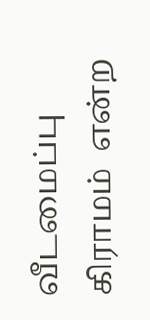வீடமைப்பு கிராமம்  என்ற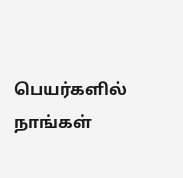பெயர்களில்  நாங்கள்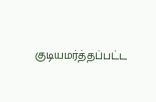குடியமர்த்தப்பட்ட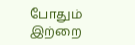போதும் இற்றை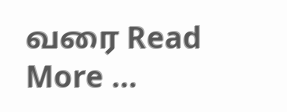வரை Read More …